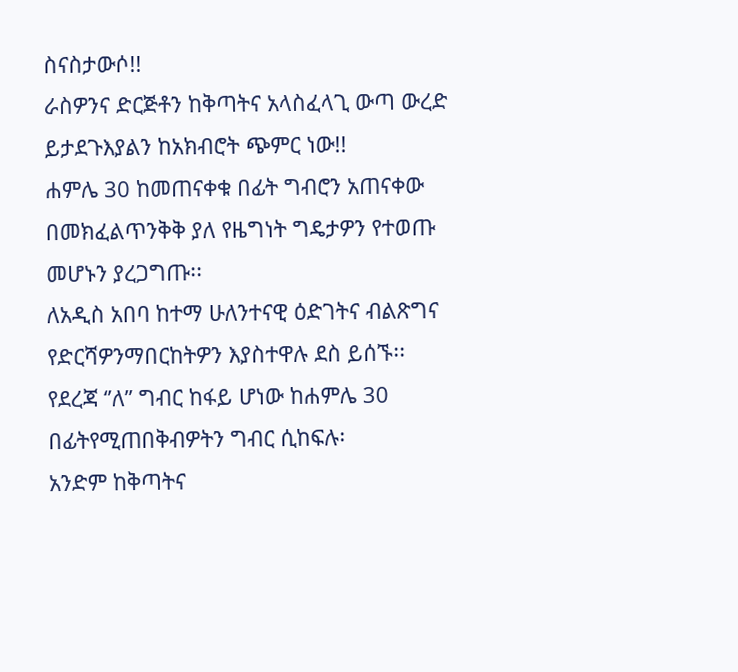ስናስታውሶ!!
ራስዎንና ድርጅቶን ከቅጣትና አላስፈላጊ ውጣ ውረድ ይታደጉእያልን ከአክብሮት ጭምር ነው!!
ሐምሌ 30 ከመጠናቀቁ በፊት ግብሮን አጠናቀው በመክፈልጥንቅቅ ያለ የዜግነት ግዴታዎን የተወጡ መሆኑን ያረጋግጡ፡፡
ለአዲስ አበባ ከተማ ሁለንተናዊ ዕድገትና ብልጽግና የድርሻዎንማበርከትዎን እያስተዋሉ ደስ ይሰኙ፡፡
የደረጃ ‘’ለ’’ ግብር ከፋይ ሆነው ከሐምሌ 30 በፊትየሚጠበቅብዎትን ግብር ሲከፍሉ፡
አንድም ከቅጣትና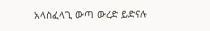አላስፈላጊ ውጣ ውረድ ይድናሉ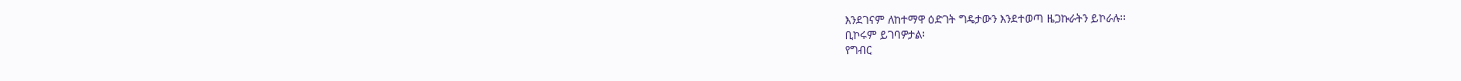እንደገናም ለከተማዋ ዕድገት ግዴታውን እንደተወጣ ዜጋኩራትን ይኮራሉ፡፡
ቢኮሩም ይገባዎታል፡
የግብር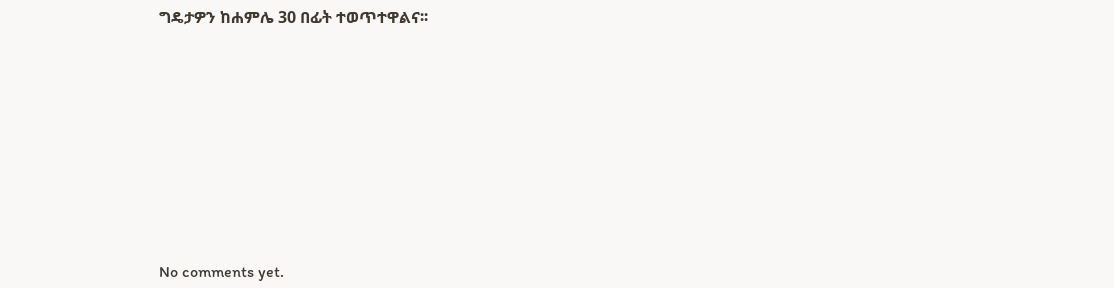ግዴታዎን ከሐምሌ 30 በፊት ተወጥተዋልና፡፡









No comments yet.